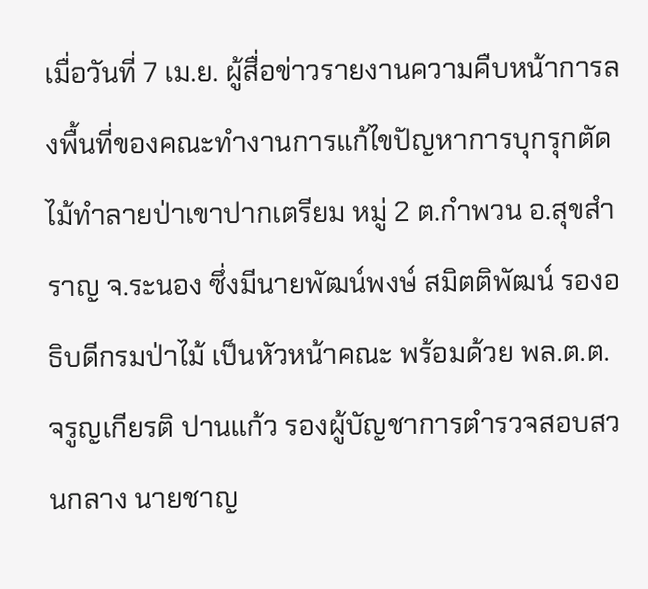เมื่อวันที่ 7 เม.ย. ผู้สื่อข่าวรายงานความคืบหน้าการลงพื้นที่ของคณะทำงานการแก้ไขปัญหาการบุกรุกตัดไม้ทำลายป่าเขาปากเตรียม หมู่ 2 ต.กำพวน อ.สุขสำราญ จ.ระนอง ซึ่งมีนายพัฒน์พงษ์ สมิตติพัฒน์ รองอธิบดีกรมป่าไม้ เป็นหัวหน้าคณะ พร้อมด้วย พล.ต.ต.จรูญเกียรติ ปานแก้ว รองผู้บัญชาการตำรวจสอบสวนกลาง นายชาญ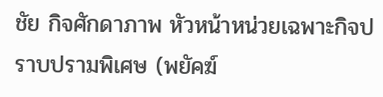ชัย กิจศักดาภาพ หัวหน้าหน่วยเฉพาะกิจปราบปรามพิเศษ (พยัคฆ์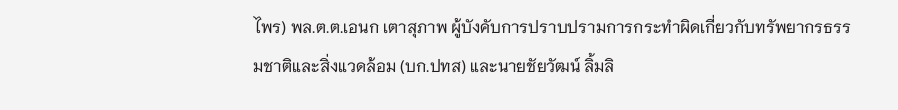ไพร) พล.ต.ต.เอนก เตาสุภาพ ผู้บังคับการปราบปรามการกระทำผิดเกี่ยวกับทรัพยากรธรรมชาติและสิ่งแวดล้อม (บก.ปทส) และนายชัยวัฒน์ ลิ้มลิ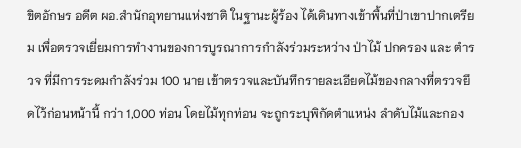ขิตอักษร อดีต ผอ.สำนักอุทยานแห่งชาติ ในฐานะผู้ร้อง ได้เดินทางเข้าพื้นที่ป่าเขาปากเตรียม เพื่อตรวจเยี่ยมการทำงานของการบูรณาการกำลังร่วมระหว่าง ป่าไม้ ปกครอง และ ตำรวจ ที่มีการระดมกำลังร่วม 100 นาย เข้าตรวจและบันทึกรายละเอียดไม้ของกลางที่ตรวจยึดไว้ก่อนหน้านี้ กว่า 1,000 ท่อน โดยไม้ทุกท่อน จะถูกระบุพิกัดตำแหน่ง ลำดับไม้และกอง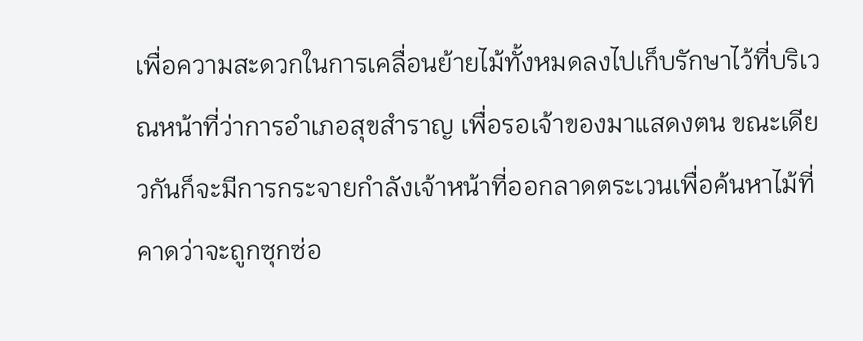เพื่อความสะดวกในการเคลื่อนย้ายไม้ทั้งหมดลงไปเก็บรักษาไว้ที่บริเวณหน้าที่ว่าการอำเภอสุขสำราญ เพื่อรอเจ้าของมาแสดงตน ขณะเดียวกันก็จะมีการกระจายกำลังเจ้าหน้าที่ออกลาดตระเวนเพื่อค้นหาไม้ที่คาดว่าจะถูกซุกซ่อ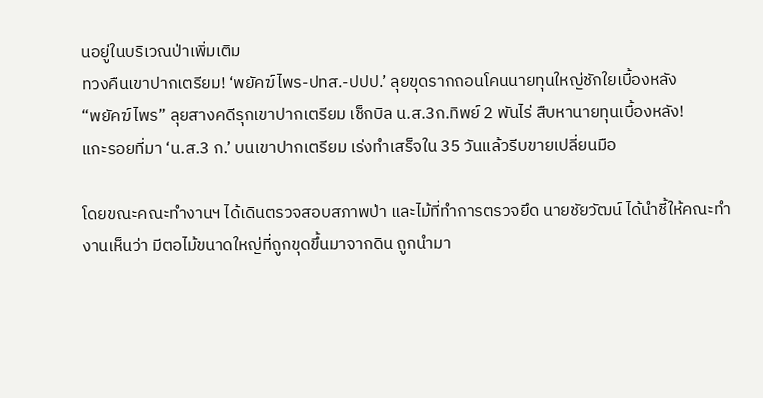นอยู่ในบริเวณป่าเพิ่มเติม
ทวงคืนเขาปากเตรียม! ‘พยัคฆ์ไพร-ปทส.-ปปป.’ ลุยขุดรากถอนโคนนายทุนใหญ่ชักใยเบื้องหลัง
“พยัคฆ์ไพร” ลุยสางคดีรุกเขาปากเตรียม เช็กบิล น.ส.3ก.ทิพย์ 2 พันไร่ สืบหานายทุนเบื้องหลัง!
แกะรอยที่มา ‘น.ส.3 ก.’ บนเขาปากเตรียม เร่งทำเสร็จใน 35 วันแล้วรีบขายเปลี่ยนมือ

โดยขณะคณะทำงานฯ ได้เดินตรวจสอบสภาพป่า และไม้ที่ทำการตรวจยึด นายชัยวัฒน์ ได้นำชี้ให้คณะทำงานเห็นว่า มีตอไม้ขนาดใหญ่ที่ถูกขุดขึ้นมาจากดิน ถูกนำมา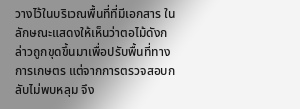วางไว้ในบริเวณพื้นที่ที่มีเอกสาร ในลักษณะแสดงให้เห็นว่าตอไม้ดังกล่าวถูกขุดขึ้นมาเพื่อปรับพื้นที่ทางการเกษตร แต่จากการตรวจสอบกลับไม่พบหลุม จึง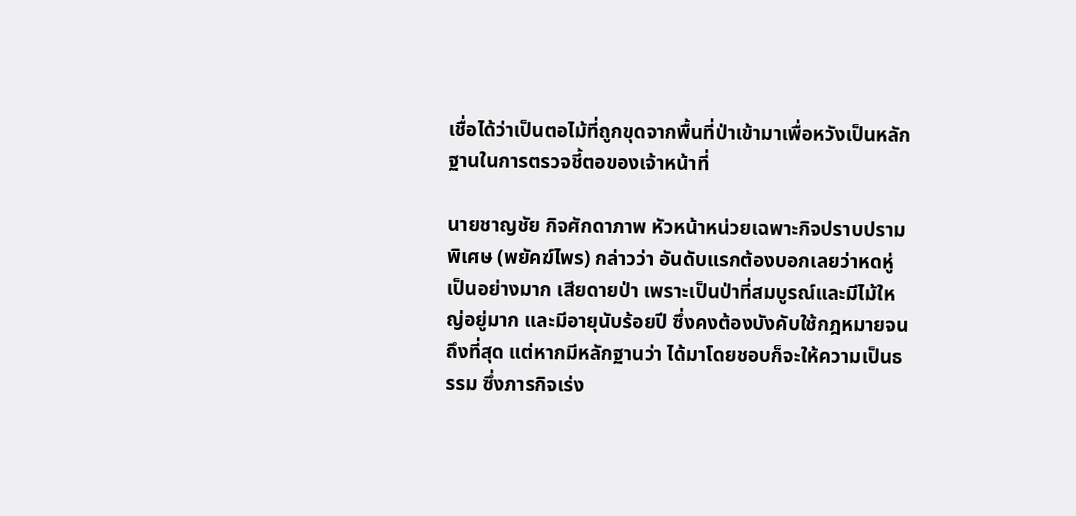เชื่อได้ว่าเป็นตอไม้ที่ถูกขุดจากพื้นที่ป่าเข้ามาเพื่อหวังเป็นหลักฐานในการตรวจชี้ตอของเจ้าหน้าที่

นายชาญชัย กิจศักดาภาพ หัวหน้าหน่วยเฉพาะกิจปราบปรามพิเศษ (พยัคฆ์ไพร) กล่าวว่า อันดับแรกต้องบอกเลยว่าหดหู่เป็นอย่างมาก เสียดายป่า เพราะเป็นป่าที่สมบูรณ์และมีไม้ใหญ่อยู่มาก และมีอายุนับร้อยปี ซึ่งคงต้องบังคับใช้กฎหมายจนถึงที่สุด แต่หากมีหลักฐานว่า ได้มาโดยชอบก็จะให้ความเป็นธรรม ซึ่งภารกิจเร่ง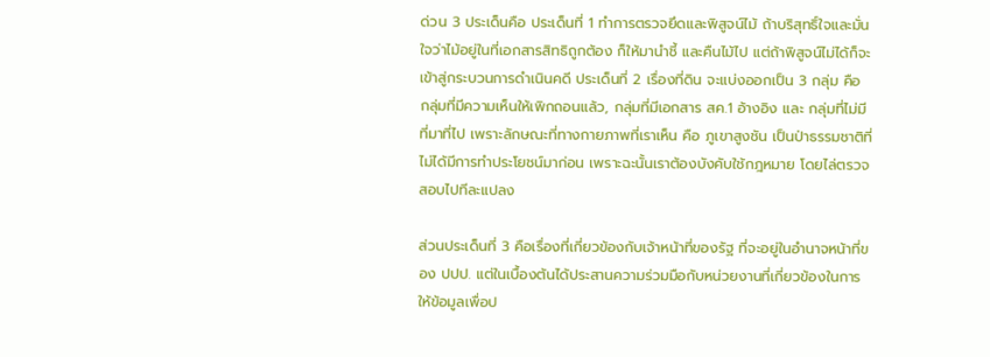ด่วน 3 ประเด็นคือ ประเด็นที่ 1 ทำการตรวจยึดและพิสูจน์ไม้ ถ้าบริสุทธิ์ใจและมั่นใจว่าไม้อยู่ในที่เอกสารสิทธิถูกต้อง ก็ให้มานำชี้ และคืนไม้ไป แต่ถ้าพิสูจน์ไม่ได้ก็จะเข้าสู่กระบวนการดำเนินคดี ประเด็นที่ 2 เรื่องที่ดิน จะแบ่งออกเป็น 3 กลุ่ม คือ กลุ่มที่มีความเห็นให้เพิกถอนแล้ว, กลุ่มที่มีเอกสาร สค.1 อ้างอิง และ กลุ่มที่ไม่มีที่มาที่ไป เพราะลักษณะที่ทางกายภาพที่เราเห็น คือ ภูเขาสูงชัน เป็นป่าธรรมชาติที่ไม่ได้มีการทำประโยชน์มาก่อน เพราะฉะนั้นเราต้องบังคับใช้กฎหมาย โดยไล่ตรวจสอบไปทีละแปลง

ส่วนประเด็นที่ 3 คือเรื่องที่เกี่ยวข้องกับเจ้าหน้าที่ของรัฐ ที่จะอยู่ในอำนาจหน้าที่ของ ปปป. แต่ในเบื้องต้นได้ประสานความร่วมมือกับหน่วยงานที่เกี่ยวข้องในการให้ข้อมูลเพื่อป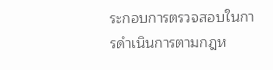ระกอบการตรวจสอบในการดำเนินการตามกฎห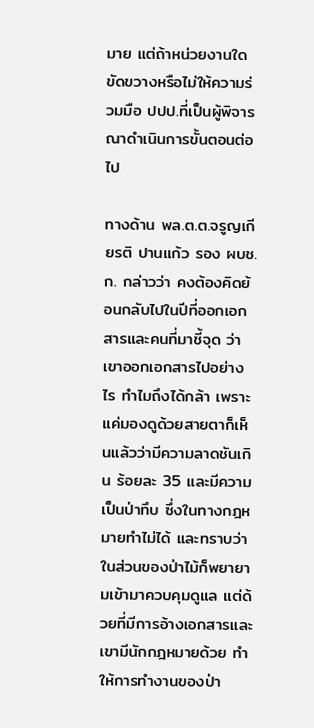มาย แต่ถ้าหน่วยงานใดขัดขวางหรือไม่ให้ความร่วมมือ ปปป.ที่เป็นผู้พิจารณาดำเนินการขั้นตอนต่อไป

ทางด้าน พล.ต.ต.จรูญเกียรติ ปานแก้ว รอง ผบช.ก. กล่าวว่า คงต้องคิดย้อนกลับไปในปีที่ออกเอกสารและคนที่มาชี้จุด ว่าเขาออกเอกสารไปอย่างไร ทำไมถึงได้กล้า เพราะแค่มองดูด้วยสายตาก็เห็นแล้วว่ามีความลาดชันเกิน ร้อยละ 35 และมีความเป็นป่าทึบ ซึ่งในทางกฎหมายทำไม่ได้ และทราบว่าในส่วนของป่าไม้ก็พยายามเข้ามาควบคุมดูแล แต่ด้วยที่มีการอ้างเอกสารและเขามีนักกฎหมายด้วย ทำให้การทำงานของป่า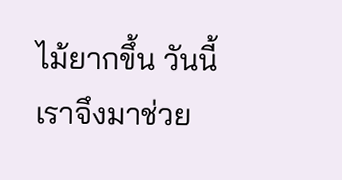ไม้ยากขึ้น วันนี้เราจึงมาช่วย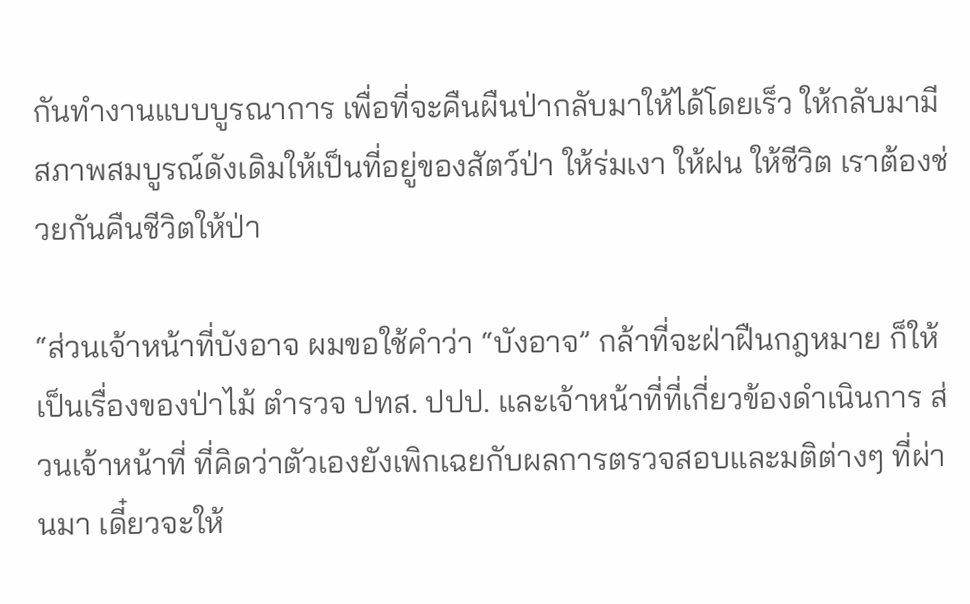กันทำงานแบบบูรณาการ เพื่อที่จะคืนผืนป่ากลับมาให้ได้โดยเร็ว ให้กลับมามีสภาพสมบูรณ์ดังเดิมให้เป็นที่อยู่ของสัตว์ป่า ให้ร่มเงา ให้ฝน ให้ชีวิต เราต้องช่วยกันคืนชีวิตให้ป่า

“ส่วนเจ้าหน้าที่บังอาจ ผมขอใช้คำว่า “บังอาจ” กล้าที่จะฝ่าฝืนกฎหมาย ก็ให้เป็นเรื่องของป่าไม้ ตำรวจ ปทส. ปปป. และเจ้าหน้าที่ที่เกี่ยวข้องดำเนินการ ส่วนเจ้าหน้าที่ ที่คิดว่าตัวเองยังเพิกเฉยกับผลการตรวจสอบและมติต่างๆ ที่ผ่านมา เดี๋ยวจะให้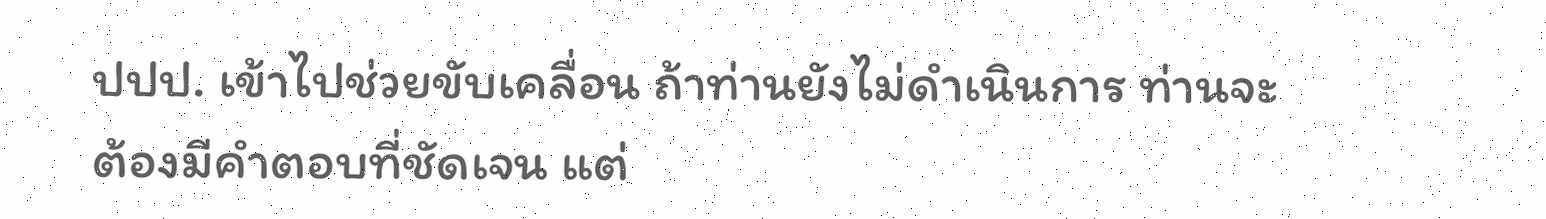ปปป. เข้าไปช่วยขับเคลื่อน ถ้าท่านยังไม่ดำเนินการ ท่านจะต้องมีคำตอบที่ชัดเจน แต่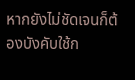หากยังไม่ชัดเจนก็ต้องบังคับใช้ก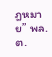ฎหมาย” พล.ต.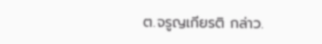ต.จรูญเกียรติ กล่าว.